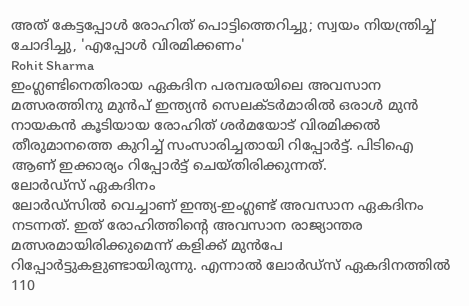അത് കേട്ടപ്പോൾ രോഹിത് പൊട്ടിത്തെറിച്ചു; സ്വയം നിയന്ത്രിച്ച് ചോദിച്ചു, 'എപ്പോൾ വിരമിക്കണം'
Rohit Sharma
ഇംഗ്ലണ്ടിനെതിരായ ഏകദിന പരമ്പരയിലെ അവസാന മത്സരത്തിനു മുൻപ് ഇന്ത്യൻ സെലക്ടർമാരിൽ ഒരാൾ മുൻ നായകൻ കൂടിയായ രോഹിത് ശർമയോട് വിരമിക്കൽ തീരുമാനത്തെ കുറിച്ച് സംസാരിച്ചതായി റിപ്പോർട്ട്. പിടിഐ ആണ് ഇക്കാര്യം റിപ്പോർട്ട് ചെയ്തിരിക്കുന്നത്.
ലോർഡ്സ് ഏകദിനം
ലോർഡ്സിൽ വെച്ചാണ് ഇന്ത്യ-ഇംഗ്ലണ്ട് അവസാന ഏകദിനം നടന്നത്. ഇത് രോഹിത്തിന്റെ അവസാന രാജ്യാന്തര മത്സരമായിരിക്കുമെന്ന് കളിക്ക് മുൻപേ റിപ്പോർട്ടുകളുണ്ടായിരുന്നു. എന്നാൽ ലോർഡ്സ് ഏകദിനത്തിൽ 110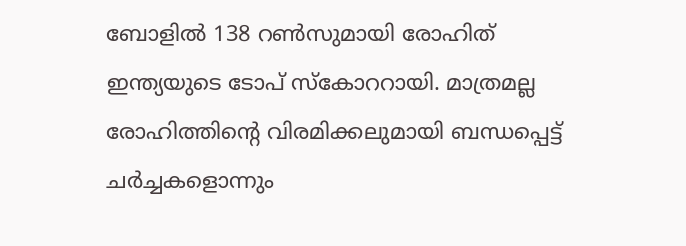ബോളിൽ 138 റൺസുമായി രോഹിത് ഇന്ത്യയുടെ ടോപ് സ്കോററായി. മാത്രമല്ല രോഹിത്തിന്റെ വിരമിക്കലുമായി ബന്ധപ്പെട്ട് ചർച്ചകളൊന്നും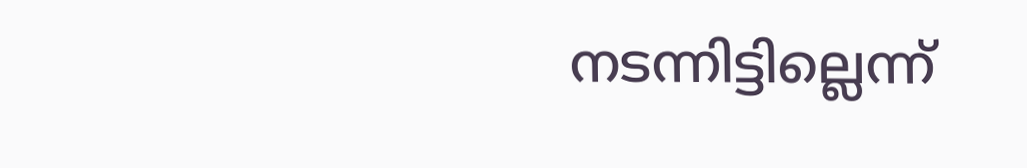നടന്നിട്ടില്ലെന്ന്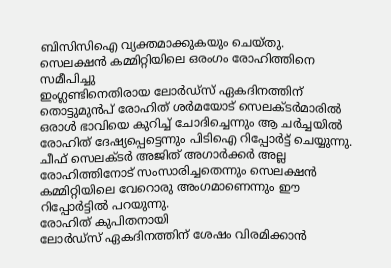ബിസിസിഐ വ്യക്തമാക്കുകയും ചെയ്തു.
സെലക്ഷൻ കമ്മിറ്റിയിലെ ഒരംഗം രോഹിത്തിനെ സമീപിച്ചു
ഇംഗ്ലണ്ടിനെതിരായ ലോർഡ്സ് ഏകദിനത്തിന് തൊട്ടുമുൻപ് രോഹിത് ശർമയോട് സെലക്ടർമാരിൽ ഒരാൾ ഭാവിയെ കുറിച്ച് ചോദിച്ചെന്നും ആ ചർച്ചയിൽ രോഹിത് ദേഷ്യപ്പെട്ടെന്നും പിടിഐ റിപ്പോർട്ട് ചെയ്യുന്നു. ചീഫ് സെലക്ടർ അജിത് അഗാർക്കർ അല്ല രോഹിത്തിനോട് സംസാരിച്ചതെന്നും സെലക്ഷൻ കമ്മിറ്റിയിലെ വേറൊരു അംഗമാണെന്നും ഈ റിപ്പോർട്ടിൽ പറയുന്നു.
രോഹിത് കുപിതനായി
ലോർഡ്സ് ഏകദിനത്തിന് ശേഷം വിരമിക്കാൻ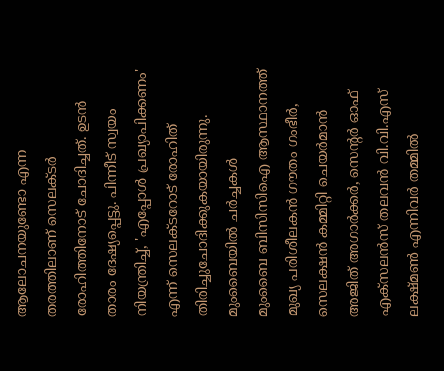ആലോചനയുണ്ടോ എന്ന തരത്തിലാണ് സെലക്ടർ രോഹിത്തിനോട് ചോദിച്ചത്. ഉടൻ താരം ദേഷ്യപ്പെട്ടു. പിന്നീട് സ്വയം നിയന്ത്രിച്ച്, 'എപ്പോൾ പ്രഖ്യാപിക്കണം' എന്ന് സെലക്ടറോട് രോഹിത് തിരിച്ചുചോദിക്കുകയായിരുന്നു.
മുംബൈയിൽ ചർച്ചകൾ
മുംബൈ ബിസിസിഐ ആസ്ഥാനത്ത് മുഖ്യ പരിശീലകൻ ഗൗതം ഗംഭീർ, സെലക്ഷൻ കമ്മിറ്റി ചെയർമാൻ അജിത് അഗാർക്കർ, സെന്റർ ഓഫ് എക്സലൻസ് തലവൻ വി.വി.എസ് ലക്ഷ്മൺ എന്നിവർ തമ്മിൽ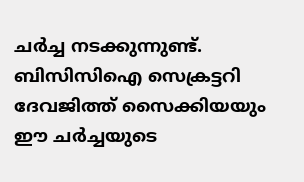ചർച്ച നടക്കുന്നുണ്ട്. ബിസിസിഐ സെക്രട്ടറി ദേവജിത്ത് സൈക്കിയയും ഈ ചർച്ചയുടെ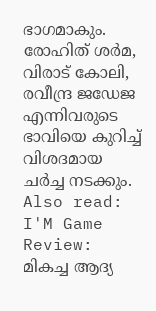ഭാഗമാകും. രോഹിത് ശർമ, വിരാട് കോലി, രവീന്ദ്ര ജഡേജ എന്നിവരുടെ ഭാവിയെ കുറിച്ച് വിശദമായ ചർച്ച നടക്കും. Also read: I'M Game Review: മികച്ച ആദ്യ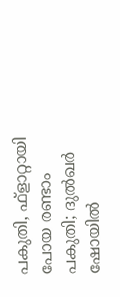പകുതി, ഫ്ളാറ്റായി പോയ രണ്ടാം പകുതി; ദുൽഖർ ഷോയിൽ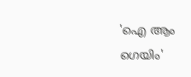'ഐ ആം ഗെയിം'